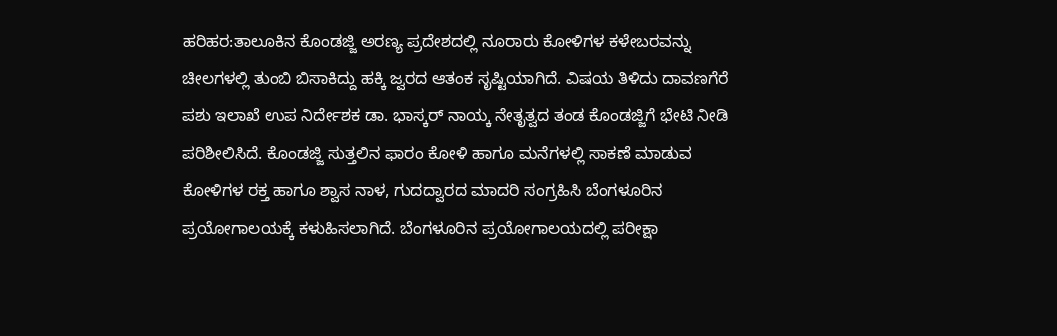ಹರಿಹರ:ತಾಲೂಕಿನ ಕೊಂಡಜ್ಜಿ ಅರಣ್ಯ ಪ್ರದೇಶದಲ್ಲಿ ನೂರಾರು ಕೋಳಿಗಳ ಕಳೇಬರವನ್ನು ಚೀಲಗಳಲ್ಲಿ ತುಂಬಿ ಬಿಸಾಕಿದ್ದು ಹಕ್ಕಿ ಜ್ವರದ ಆತಂಕ ಸೃಷ್ಟಿಯಾಗಿದೆ. ವಿಷಯ ತಿಳಿದು ದಾವಣಗೆರೆ ಪಶು ಇಲಾಖೆ ಉಪ ನಿರ್ದೇಶಕ ಡಾ. ಭಾಸ್ಕರ್ ನಾಯ್ಕ ನೇತೃತ್ವದ ತಂಡ ಕೊಂಡಜ್ಜಿಗೆ ಭೇಟಿ ನೀಡಿ ಪರಿಶೀಲಿಸಿದೆ. ಕೊಂಡಜ್ಜಿ ಸುತ್ತಲಿನ ಫಾರಂ ಕೋಳಿ ಹಾಗೂ ಮನೆಗಳಲ್ಲಿ ಸಾಕಣೆ ಮಾಡುವ ಕೋಳಿಗಳ ರಕ್ತ ಹಾಗೂ ಶ್ವಾಸ ನಾಳ, ಗುದದ್ವಾರದ ಮಾದರಿ ಸಂಗ್ರಹಿಸಿ ಬೆಂಗಳೂರಿನ ಪ್ರಯೋಗಾಲಯಕ್ಕೆ ಕಳುಹಿಸಲಾಗಿದೆ. ಬೆಂಗಳೂರಿನ ಪ್ರಯೋಗಾಲಯದಲ್ಲಿ ಪರೀಕ್ಷಾ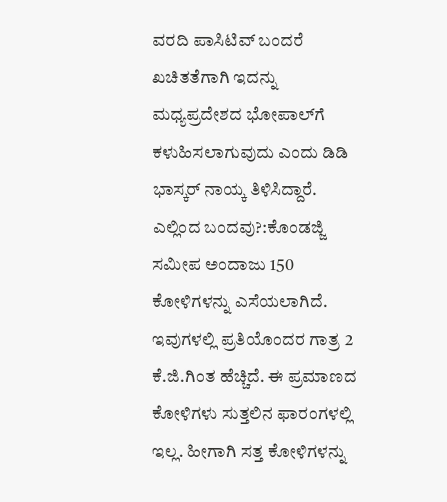ವರದಿ ಪಾಸಿಟಿವ್ ಬಂದರೆ ಖಚಿತತೆಗಾಗಿ ಇದನ್ನು ಮಧ್ಯಪ್ರದೇಶದ ಭೋಪಾಲ್‌ಗೆ ಕಳುಹಿಸಲಾಗುವುದು ಎಂದು ಡಿಡಿ ಭಾಸ್ಕರ್ ನಾಯ್ಕ ತಿಳಿಸಿದ್ದಾರೆ.
ಎಲ್ಲಿಂದ ಬಂದವು?:ಕೊಂಡಜ್ಜಿ ಸಮೀಪ ಅಂದಾಜು 150 ಕೋಳಿಗಳನ್ನು ಎಸೆಯಲಾಗಿದೆ. ಇವುಗಳಲ್ಲಿ ಪ್ರತಿಯೊಂದರ ಗಾತ್ರ 2 ಕೆ.ಜಿ.ಗಿಂತ ಹೆಚ್ಚಿದೆ. ಈ ಪ್ರಮಾಣದ ಕೋಳಿಗಳು ಸುತ್ತಲಿನ ಫಾರಂಗಳಲ್ಲಿ ಇಲ್ಲ. ಹೀಗಾಗಿ ಸತ್ತ ಕೋಳಿಗಳನ್ನು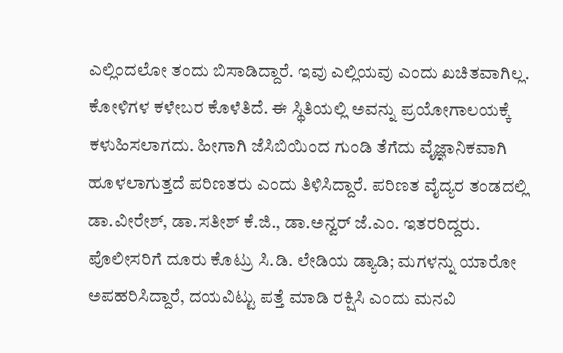ಎಲ್ಲಿಂದಲೋ ತಂದು ಬಿಸಾಡಿದ್ದಾರೆ. ಇವು ಎಲ್ಲಿಯವು ಎಂದು ಖಚಿತವಾಗಿಲ್ಲ. ಕೋಳಿಗಳ ಕಳೇಬರ ಕೊಳೆತಿದೆ. ಈ ಸ್ಥಿತಿಯಲ್ಲಿ ಅವನ್ನು ಪ್ರಯೋಗಾಲಯಕ್ಕೆ ಕಳುಹಿಸಲಾಗದು. ಹೀಗಾಗಿ ಜೆಸಿಬಿಯಿಂದ ಗುಂಡಿ ತೆಗೆದು ವೈಜ್ಞಾನಿಕವಾಗಿ ಹೂಳಲಾಗುತ್ತದೆ ಪರಿಣತರು ಎಂದು ತಿಳಿಸಿದ್ದಾರೆ. ಪರಿಣತ ವೈದ್ಯರ ತಂಡದಲ್ಲಿ ಡಾ.ವೀರೇಶ್, ಡಾ.ಸತೀಶ್ ಕೆ.ಜಿ., ಡಾ.ಅನ್ವರ್ ಜೆ.ಎಂ. ಇತರರಿದ್ದರು.
ಪೊಲೀಸರಿಗೆ ದೂರು ಕೊಟ್ರು ಸಿ.ಡಿ. ಲೇಡಿಯ ಡ್ಯಾಡಿ; ಮಗಳನ್ನು ಯಾರೋ ಅಪಹರಿಸಿದ್ದಾರೆ, ದಯವಿಟ್ಟು ಪತ್ತೆ ಮಾಡಿ ರಕ್ಷಿಸಿ ಎಂದು ಮನವಿ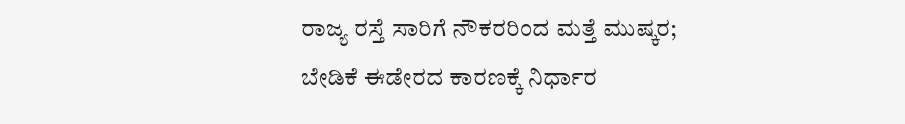ರಾಜ್ಯ ರಸ್ತೆ ಸಾರಿಗೆ ನೌಕರರಿಂದ ಮತ್ತೆ ಮುಷ್ಕರ; ಬೇಡಿಕೆ ಈಡೇರದ ಕಾರಣಕ್ಕೆ ನಿರ್ಧಾರ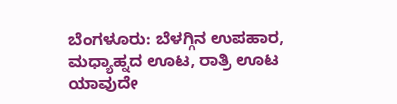ಬೆಂಗಳೂರು: ಬೆಳಗ್ಗಿನ ಉಪಹಾರ, ಮಧ್ಯಾಹ್ನದ ಊಟ, ರಾತ್ರಿ ಊಟ ಯಾವುದೇ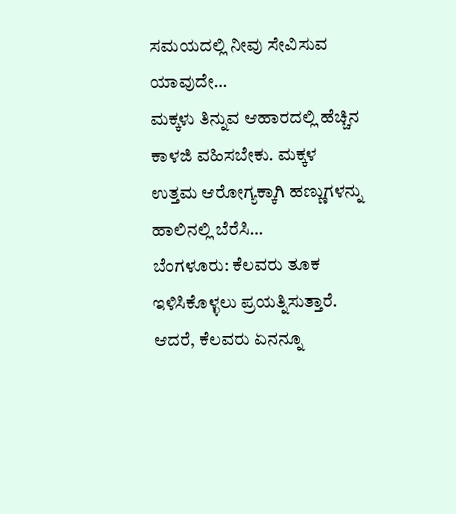ಸಮಯದಲ್ಲಿ ನೀವು ಸೇವಿಸುವ ಯಾವುದೇ…
ಮಕ್ಕಳು ತಿನ್ನುವ ಆಹಾರದಲ್ಲಿ ಹೆಚ್ಚಿನ ಕಾಳಜಿ ವಹಿಸಬೇಕು. ಮಕ್ಕಳ ಉತ್ತಮ ಆರೋಗ್ಯಕ್ಕಾಗಿ ಹಣ್ಣುಗಳನ್ನು ಹಾಲಿನಲ್ಲಿ ಬೆರೆಸಿ…
ಬೆಂಗಳೂರು: ಕೆಲವರು ತೂಕ ಇಳಿಸಿಕೊಳ್ಳಲು ಪ್ರಯತ್ನಿಸುತ್ತಾರೆ. ಆದರೆ, ಕೆಲವರು ಏನನ್ನೂ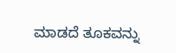ಮಾಡದೆ ತೂಕವನ್ನು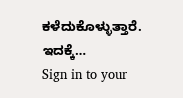ಕಳೆದುಕೊಳ್ಳುತ್ತಾರೆ. ಇದಕ್ಕೆ…
Sign in to your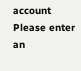account
Please enter an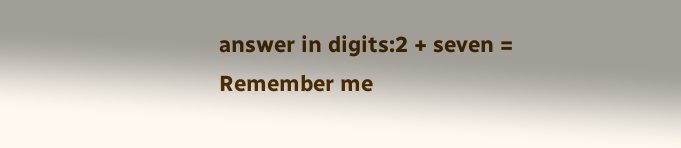answer in digits:2 + seven =
Remember me